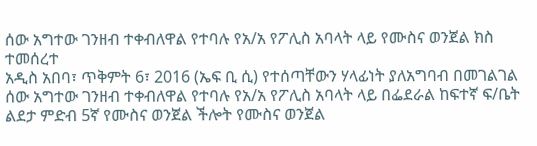ሰው አግተው ገንዘብ ተቀብለዋል የተባሉ የአ/አ የፖሊስ አባላት ላይ የሙስና ወንጀል ክስ ተመሰረተ
አዲስ አበባ፣ ጥቅምት 6፣ 2016 (ኤፍ ቢ ሲ) የተሰጣቸውን ሃላፊነት ያለአግባብ በመገልገል ሰው አግተው ገንዘብ ተቀብለዋል የተባሉ የአ/አ የፖሊስ አባላት ላይ በፌደራል ከፍተኛ ፍ/ቤት ልደታ ምድብ 5ኛ የሙስና ወንጀል ችሎት የሙስና ወንጀል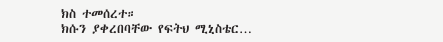ክስ ተመሰረተ።
ክሱን ያቀረበባቸው የፍትህ ሚኒስቴር…